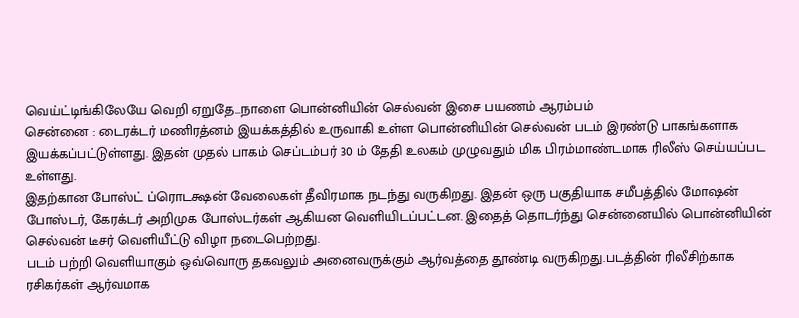வெய்ட்டிங்கிலேயே வெறி ஏறுதே...நாளை பொன்னியின் செல்வன் இசை பயணம் ஆரம்பம்
சென்னை : டைரக்டர் மணிரத்னம் இயக்கத்தில் உருவாகி உள்ள பொன்னியின் செல்வன் படம் இரண்டு பாகங்களாக இயக்கப்பட்டுள்ளது. இதன் முதல் பாகம் செப்டம்பர் 30 ம் தேதி உலகம் முழுவதும் மிக பிரம்மாண்டமாக ரிலீஸ் செய்யப்பட உள்ளது.
இதற்கான போஸ்ட் ப்ரொடக்ஷன் வேலைகள் தீவிரமாக நடந்து வருகிறது. இதன் ஒரு பகுதியாக சமீபத்தில் மோஷன் போஸ்டர், கேரக்டர் அறிமுக போஸ்டர்கள் ஆகியன வெளியிடப்பட்டன. இதைத் தொடர்ந்து சென்னையில் பொன்னியின் செல்வன் டீசர் வெளியீட்டு விழா நடைபெற்றது.
படம் பற்றி வெளியாகும் ஒவ்வொரு தகவலும் அனைவருக்கும் ஆர்வத்தை தூண்டி வருகிறது.படத்தின் ரிலீசிற்காக ரசிகர்கள் ஆர்வமாக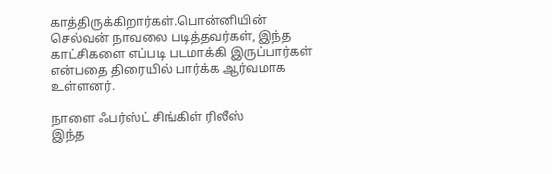காத்திருக்கிறார்கள்.பொன்னியின் செல்வன் நாவலை படித்தவர்கள், இந்த காட்சிகளை எப்படி படமாக்கி இருப்பார்கள் என்பதை திரையில் பார்க்க ஆர்வமாக உள்ளனர்.

நாளை ஃபர்ஸ்ட் சிங்கிள் ரிலீஸ்
இந்த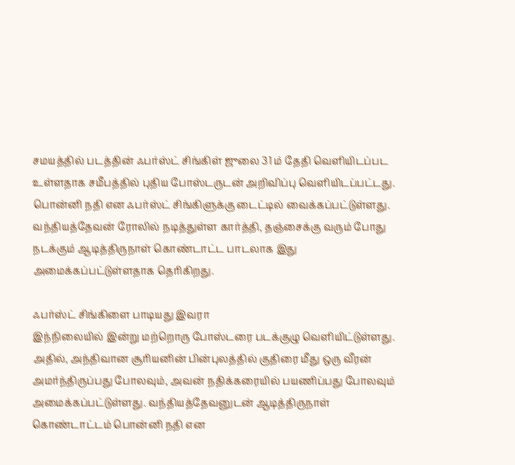சமயத்தில் படத்தின் ஃபர்ஸ்ட் சிங்கிள் ஜுலை 31 ம் தேதி வெளியிடப்பட உள்ளதாக சமீபத்தில் புதிய போஸ்டருடன் அறிவிப்பு வெளியிடப்பட்டது. பொன்னி நதி என ஃபர்ஸ்ட் சிங்கிளுக்கு டைட்டில் வைக்கப்பட்டுள்ளது. வந்தியத்தேவன் ரோலில் நடித்துள்ள கார்த்தி, தஞ்சைக்கு வரும் போது நடக்கும் ஆடித்திருநாள் கொண்டாட்ட பாடலாக இது அமைக்கப்பட்டுள்ளதாக தெரிகிறது.

ஃபர்ஸ்ட் சிங்கிளை பாடியது இவரா
இந்நிலையில் இன்று மற்றொரு போஸ்டரை படக்குழு வெளியிட்டுள்ளது. அதில், அந்திவான சூரியனின் பின்புலத்தில் குதிரை மீது ஒரு வீரன் அமர்ந்திருப்பது போலவும், அவன் நதிக்கரையில் பயணிப்பது போலவும் அமைக்கப்பட்டுள்ளது. வந்தியத்தேவனுடன் ஆடித்திருநாள் கொண்டாட்டம் பொன்னி நதி என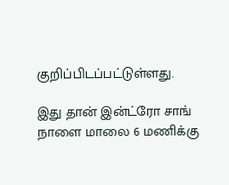குறிப்பிடப்பட்டுள்ளது.

இது தான் இன்ட்ரோ சாங்
நாளை மாலை 6 மணிக்கு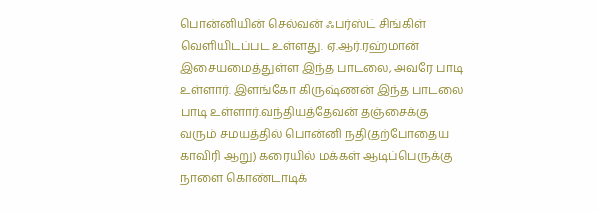பொன்னியின் செல்வன் ஃபர்ஸ்ட் சிங்கிள் வெளியிடப்பட உள்ளது. ஏ.ஆர்.ரஹ்மான் இசையமைத்துள்ள இந்த பாடலை, அவரே பாடி உள்ளார். இளங்கோ கிருஷ்ணன் இந்த பாடலை பாடி உள்ளார்.வந்தியத்தேவன் தஞ்சைக்கு வரும் சமயத்தில் பொன்னி நதி(தற்போதைய காவிரி ஆறு) கரையில் மக்கள் ஆடிப்பெருக்கு நாளை கொண்டாடிக்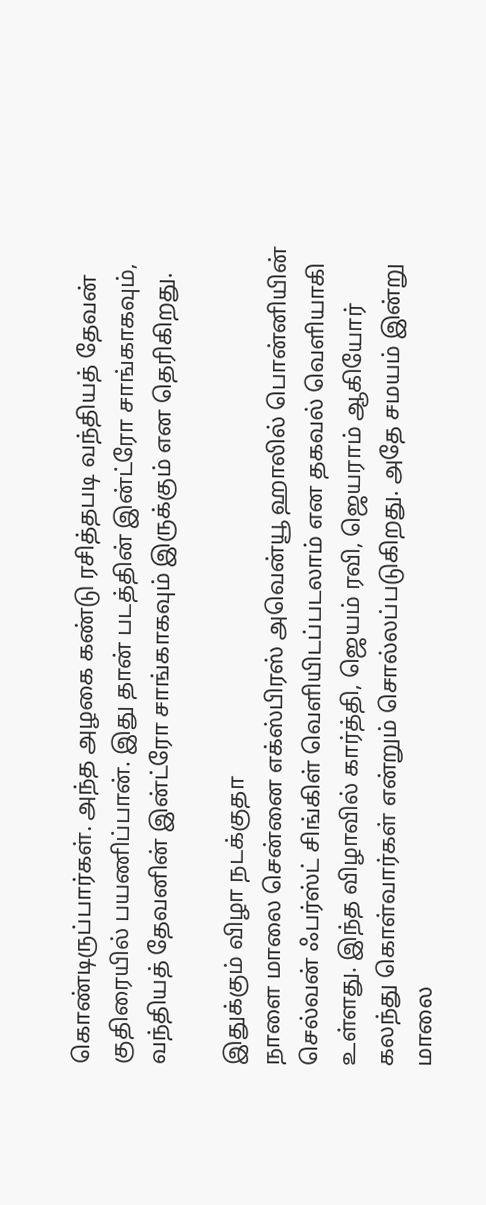கொண்டிருப்பார்கள். அந்த அழகை கண்டு ரசித்தபடி வந்தியத் தேவன் குதிரையில் பயணிப்பான். இது தான் படத்தின் இன்ட்ரோ சாங்காகவும், வந்தியத் தேவனின் இன்ட்ரோ சாங்காகவும் இருக்கும் என தெரிகிறது.

இதுக்கும் விழா நடக்குதா
நாளை மாலை சென்னை எக்ஸ்பிரஸ் அவென்யூ ஹாலில் பொன்னியின் செல்வன் ஃபர்ஸ்ட் சிங்கிள் வெளியிடப்படலாம் என தகவல் வெளியாகி உள்ளது. இந்த விழாவில் கார்த்தி, ஜெயம் ரவி, ஜெயராம் ஆகியோர் கலந்து கொள்வார்கள் என்றும் சொல்லப்படுகிறது. அதே சமயம் இன்று மாலை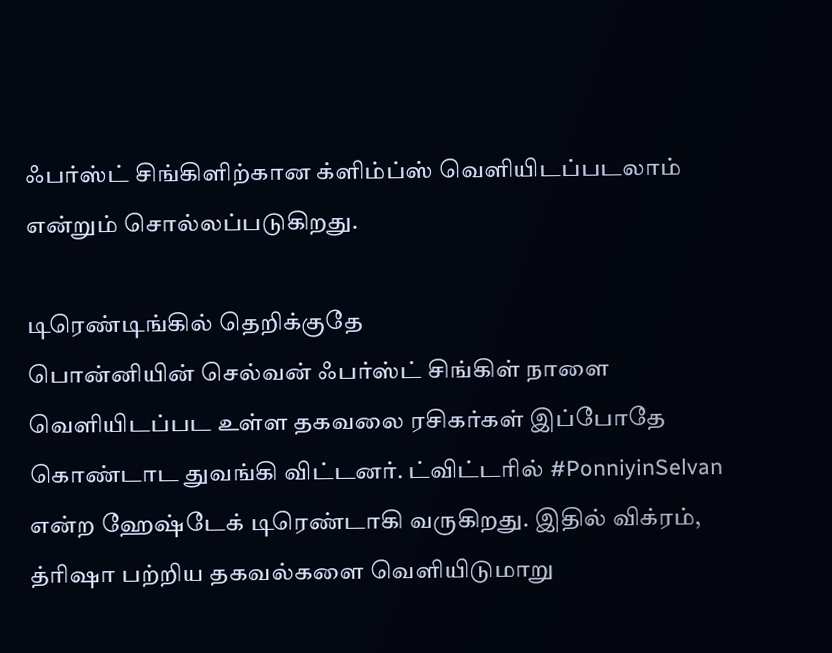ஃபர்ஸ்ட் சிங்கிளிற்கான க்ளிம்ப்ஸ் வெளியிடப்படலாம் என்றும் சொல்லப்படுகிறது.

டிரெண்டிங்கில் தெறிக்குதே
பொன்னியின் செல்வன் ஃபர்ஸ்ட் சிங்கிள் நாளை வெளியிடப்பட உள்ள தகவலை ரசிகர்கள் இப்போதே கொண்டாட துவங்கி விட்டனர். ட்விட்டரில் #PonniyinSelvan என்ற ஹேஷ்டேக் டிரெண்டாகி வருகிறது. இதில் விக்ரம், த்ரிஷா பற்றிய தகவல்களை வெளியிடுமாறு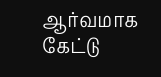ஆர்வமாக கேட்டு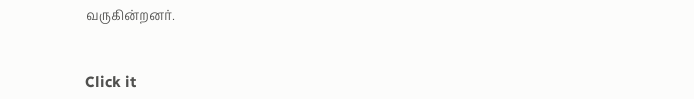வருகின்றனர்.


Click it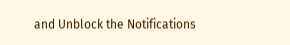and Unblock the Notifications